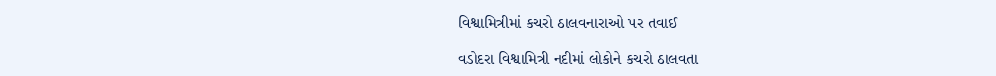વિશ્વામિત્રીમાં કચરો ઠાલવનારાઓ પર તવાઈ

વડોદરા વિશ્વામિત્રી નદીમાં લોકોને કચરો ઠાલવતા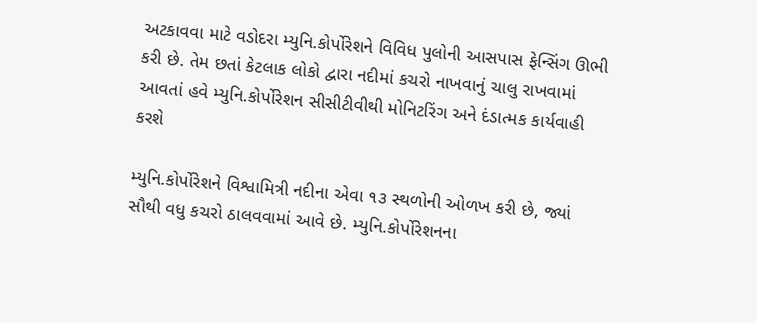અટકાવવા માટે વડોદરા મ્યુનિ.કોર્પોરેશને વિવિધ પુલોની આસપાસ ફેન્સિંગ ઊભી કરી છે. તેમ છતાં કેટલાક લોકો દ્વારા નદીમાં કચરો નાખવાનું ચાલુ રાખવામાં આવતાં હવે મ્યુનિ.કોર્પોરેશન સીસીટીવીથી મોનિટરિંગ અને દંડાત્મક કાર્યવાહી કરશે

મ્યુનિ.કોર્પોરેશને વિશ્વામિત્રી નદીના એવા ૧૩ સ્થળોની ઓળખ કરી છે, જ્યાં સૌથી વધુ કચરો ઠાલવવામાં આવે છે. મ્યુનિ.કોર્પોરેશનના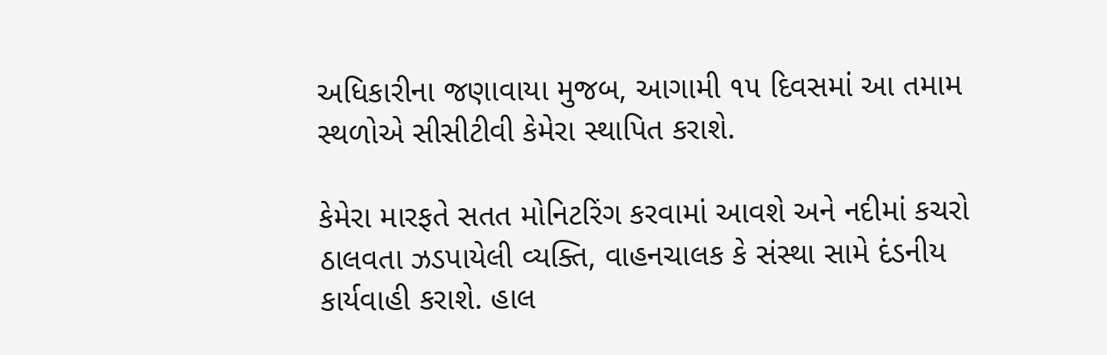અધિકારીના જણાવાયા મુજબ, આગામી ૧૫ દિવસમાં આ તમામ સ્થળોએ સીસીટીવી કેમેરા સ્થાપિત કરાશે.

કેમેરા મારફતે સતત મોનિટરિંગ કરવામાં આવશે અને નદીમાં કચરો ઠાલવતા ઝડપાયેલી વ્યક્તિ, વાહનચાલક કે સંસ્થા સામે દંડનીય કાર્યવાહી કરાશે. હાલ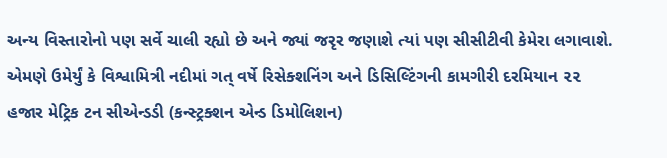અન્ય વિસ્તારોનો પણ સર્વે ચાલી રહ્યો છે અને જ્યાં જરૃર જણાશે ત્યાં પણ સીસીટીવી કેમેરા લગાવાશે. એમણે ઉમેર્યું કે વિશ્વામિત્રી નદીમાં ગત્ વર્ષે રિસેક્શનિંગ અને ડિસિલ્ટિંગની કામગીરી દરમિયાન ૨૨ હજાર મેટ્રિક ટન સીએન્ડડી (કન્સ્ટ્રક્શન એન્ડ ડિમોલિશન)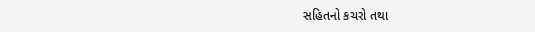સહિતનો કચરો તથા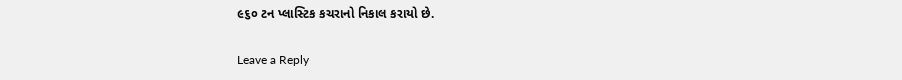૯૬૦ ટન પ્લાસ્ટિક કચરાનો નિકાલ કરાયો છે.

Leave a Reply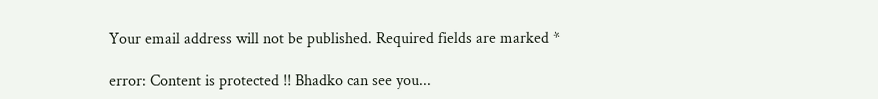Your email address will not be published. Required fields are marked *

error: Content is protected !! Bhadko can see you...